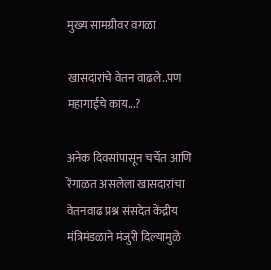मुख्य सामग्रीवर वगळा

खासदारांचे वेतन वाढले..पण महागाईचे काय...?

अनेक दिवसांपासून चर्चेत आणि रेंगाळत असलेला खासदारांचा वेतनवाढ प्रश्न संसदेत केंद्रीय मंत्रिमंडळाने मंजुरी दिल्यामुळे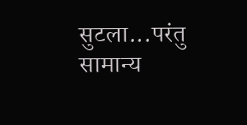सुटला...परंतु सामान्य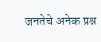जनतेचे अनेक प्रश्न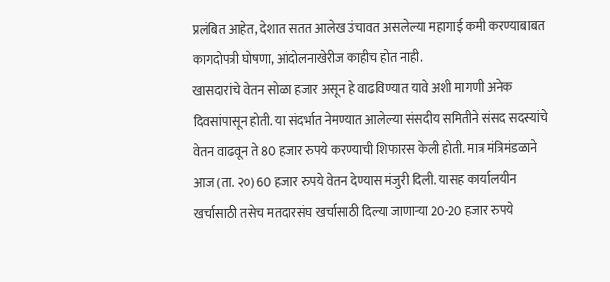प्रलंबित आहेत, देशात सतत आलेख उंचावत असलेल्या महागाई कमी करण्याबाबत कागदोपत्री घोषणा, आंदोलनाखेरीज काहीच होत नाही.
खासदारांचे वेतन सोळा हजार असून हे वाढविण्यात यावे अशी मागणी अनेक दिवसांपासून होती. या संदर्भात नेमण्यात आलेल्या संसदीय समितीने संसद सदस्यांचे वेतन वाढवून ते 80 हजार रुपये करण्याची शिफारस केली होती. मात्र मंत्रिमंडळाने आज (ता. २०) 60 हजार रुपये वेतन देण्यास मंजुरी दिली. यासह कार्यालयीन खर्चासाठी तसेच मतदारसंघ खर्चासाठी दिल्या जाणार्‍या 20-20 हजार रुपये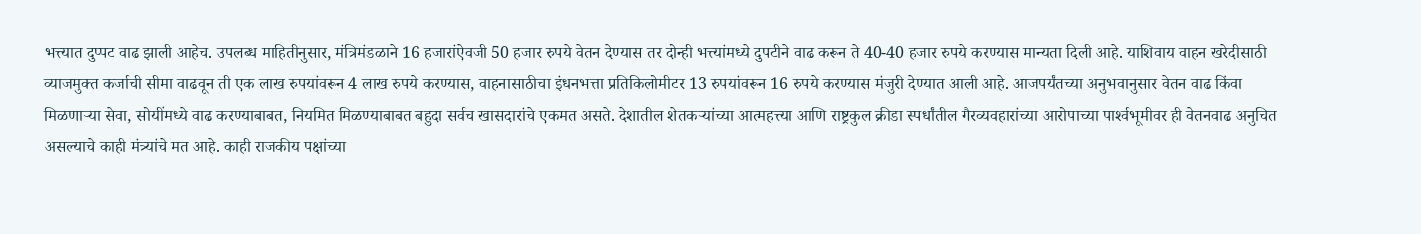भत्त्यात दुप्पट वाढ झाली आहेच. उपलब्ध माहितीनुसार, मंत्रिमंडळाने 16 हजारांऐवजी 50 हजार रुपये वेतन देण्यास तर दोन्ही भत्त्यांमध्ये दुपटीने वाढ करून ते 40-40 हजार रुपये करण्यास मान्यता दिली आहे. याशिवाय वाहन खरेदीसाठी व्याजमुक्त कर्जाची सीमा वाढवून ती एक लाख रुपयांवरून 4 लाख रुपये करण्यास, वाहनासाठीचा इंधनभत्ता प्रतिकिलोमीटर 13 रुपयांवरून 16 रुपये करण्यास मंजुरी देण्यात आली आहे. आजपर्यंतच्या अनुभवानुसार वेतन वाढ किंवा मिळणार्‍या सेवा, सोयींमध्ये वाढ करण्याबाबत, नियमित मिळण्याबाबत बहुदा सर्वच खासदारांचे एकमत असते. देशातील शेतकऱ्यांच्या आत्महत्त्या आणि राष्ट्रकुल क्रीडा स्पर्धांतील गैरव्यवहारांच्या आरोपाच्या पार्श्‍वभूमीवर ही वेतनवाढ अनुचित असल्याचे काही मंत्र्यांचे मत आहे. काही राजकीय पक्षांच्या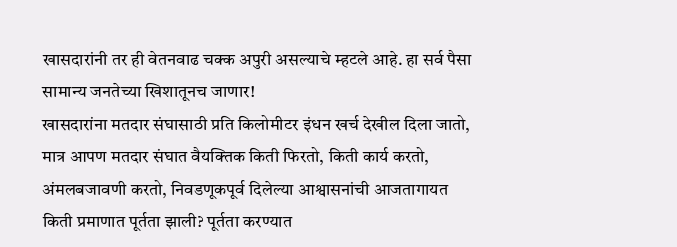खासदारांनी तर ही वेतनवाढ चक्क अपुरी असल्याचे म्हटले आहे. हा सर्व पैसा सामान्य जनतेच्या खिशातूनच जाणार!
खासदारांना मतदार संघासाठी प्रति किलोमीटर इंधन खर्च देखील दिला जातो, मात्र आपण मतदार संघात वैयक्तिक किती फिरतो, किती कार्य करतो, अंमलबजावणी करतो, निवडणूकपूर्व दिलेल्या आश्वासनांची आजतागायत किती प्रमाणात पूर्तता झाली? पूर्तता करण्यात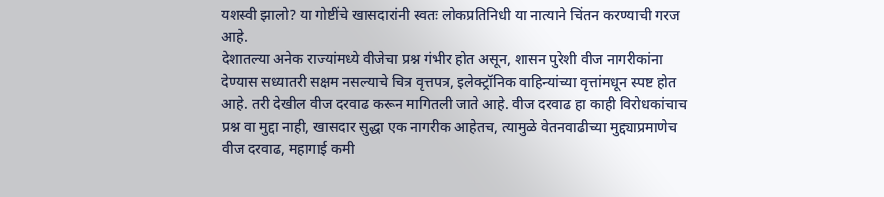यशस्वी झालो? या गोष्टींचे खासदारांनी स्वतः लोकप्रतिनिधी या नात्याने चिंतन करण्याची गरज आहे.
देशातल्या अनेक राज्यांमध्ये वीजेचा प्रश्न गंभीर होत असून, शासन पुरेशी वीज नागरीकांना देण्यास सध्यातरी सक्षम नसल्याचे चित्र वृत्तपत्र, इलेक्ट्रॉनिक वाहिन्यांच्या वृत्तांमधून स्पष्ट होत आहे. तरी देखील वीज दरवाढ करून मागितली जाते आहे. वीज दरवाढ हा काही विरोधकांचाच प्रश्न वा मुद्दा नाही, खासदार सुद्धा एक नागरीक आहेतच, त्यामुळे वेतनवाढीच्या मुद्द्याप्रमाणेच वीज दरवाढ, महागाई कमी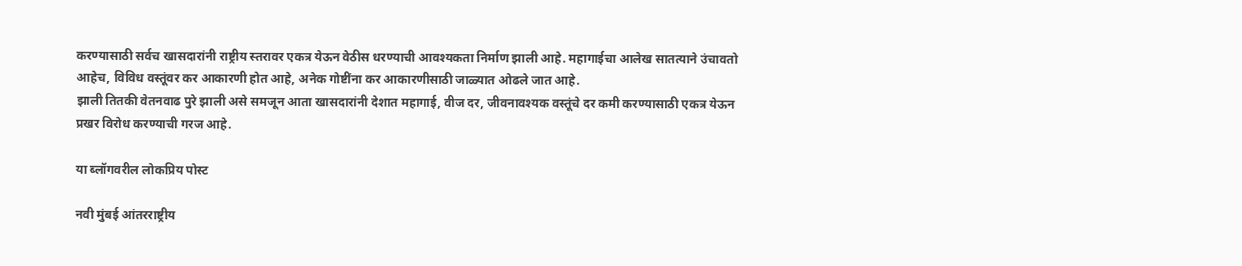करण्यासाठी सर्वच खासदारांनी राष्ट्रीय स्तरावर एकत्र येऊन वेठीस धरण्याची आवश्यकता निर्माण झाली आहे. महागाईचा आलेख सातत्याने उंचावतो आहेच, विविध वस्तूंवर कर आकारणी होत आहे, अनेक गोष्टींना कर आकारणीसाठी जाळ्यात ओढले जात आहे.
झाली तितकी वेतनवाढ पुरे झाली असे समजून आता खासदारांनी देशात महागाई, वीज दर, जीवनावश्यक वस्तूंचे दर कमी करण्यासाठी एकत्र येऊन प्रखर विरोध करण्याची गरज आहे.

या ब्लॉगवरील लोकप्रिय पोस्ट

नवी मुंबई आंतरराष्ट्रीय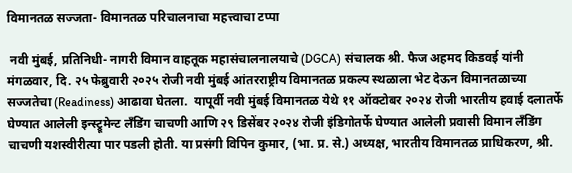विमानतळ सज्जता- विमानतळ परिचालनाचा महत्त्वाचा टप्पा

 नवी मुंबई, प्रतिनिधी- नागरी विमान वाहतूक महासंचालनालयाचे (DGCA) संचालक श्री. फैज अहमद किडवई यांनी मंगळवार, दि. २५ फेब्रुवारी २०२५ रोजी नवी मुंबई आंतरराष्ट्रीय विमानतळ प्रकल्प स्थळाला भेट देऊन विमानतळाच्या सज्जतेचा (Readiness) आढावा घेतला.  यापूर्वी नवी मुंबई विमानतळ येथे ११ ऑक्टोबर २०२४ रोजी भारतीय हवाई दलातर्फे घेण्यात आलेली इन्स्ट्रूमेन्ट लँडिंग चाचणी आणि २९ डिसेंबर २०२४ रोजी इंडिगोतर्फे घेण्यात आलेली प्रवासी विमान लॅंडिंग चाचणी यशस्वीरीत्या पार पडली होती. या प्रसंगी विपिन कुमार, (भा. प्र. से.) अध्यक्ष, भारतीय विमानतळ प्राधिकरण, श्री.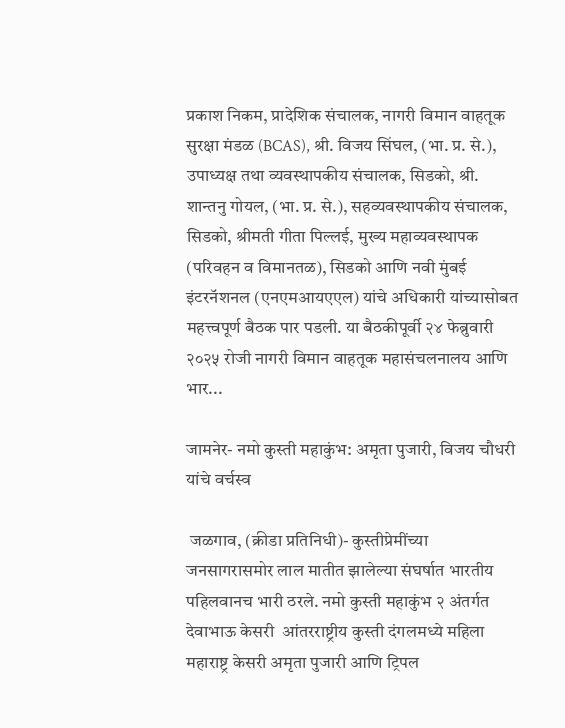प्रकाश निकम, प्रादेशिक संचालक, नागरी विमान वाहतूक सुरक्षा मंडळ (BCAS), श्री. विजय सिंघल, (भा. प्र. से.), उपाध्यक्ष तथा व्यवस्थापकीय संचालक, सिडको, श्री. शान्तनु गोयल, (भा. प्र. से.), सहव्यवस्थापकीय संचालक, सिडको, श्रीमती गीता पिल्लई, मुख्य महाव्यवस्थापक (परिवहन व विमानतळ), सिडको आणि नवी मुंबई इंटरनॅशनल (एनएमआयएएल) यांचे अधिकारी यांच्यासोबत महत्त्वपूर्ण बैठक पार पडली. या बैठकीपूर्वी २४ फेब्रुवारी २०२५ रोजी नागरी विमान वाहतूक महासंचलनालय आणि भार...

जामनेर- नमो कुस्ती महाकुंभ: अमृता पुजारी, विजय चौधरी यांचे वर्चस्व

 जळगाव, (क्रीडा प्रतिनिधी)- कुस्तीप्रेमींच्या जनसागरासमोर लाल मातीत झालेल्या संघर्षात भारतीय पहिलवानच भारी ठरले. नमो कुस्ती महाकुंभ २ अंतर्गत देवाभाऊ केसरी  आंतरराष्ट्रीय कुस्ती दंगलमध्ये महिला महाराष्ट्र केसरी अमृता पुजारी आणि ट्रिपल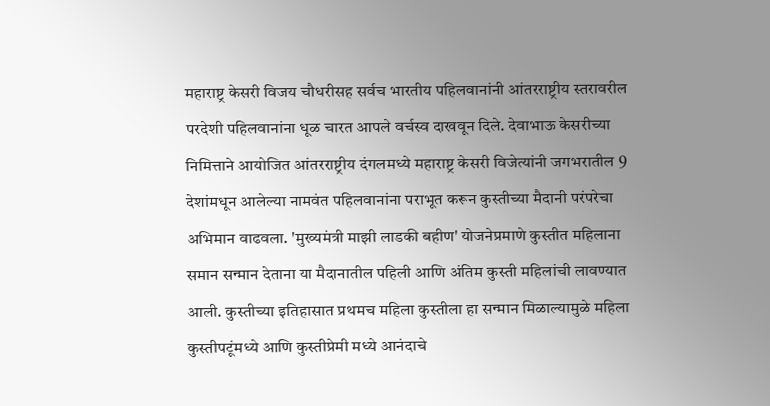महाराष्ट्र केसरी विजय चौधरीसह सर्वच भारतीय पहिलवानांनी आंतरराष्ट्रीय स्तरावरील परदेशी पहिलवानांना धूळ चारत आपले वर्चस्व दाखवून दिले. देवाभाऊ केसरीच्या निमित्ताने आयोजित आंतरराष्ट्रीय दंगलमध्ये महाराष्ट्र केसरी विजेत्यांनी जगभरातील 9 देशांमधून आलेल्या नामवंत पहिलवानांना पराभूत करून कुस्तीच्या मैदानी परंपरेचा अभिमान वाढवला. 'मुख्यमंत्री माझी लाडकी बहीण' योजनेप्रमाणे कुस्तीत महिलाना समान सन्मान देताना या मैदानातील पहिली आणि अंतिम कुस्ती महिलांची लावण्यात आली. कुस्तीच्या इतिहासात प्रथमच महिला कुस्तीला हा सन्मान मिळाल्यामुळे महिला कुस्तीपटूंमध्ये आणि कुस्तीप्रेमी मध्ये आनंदाचे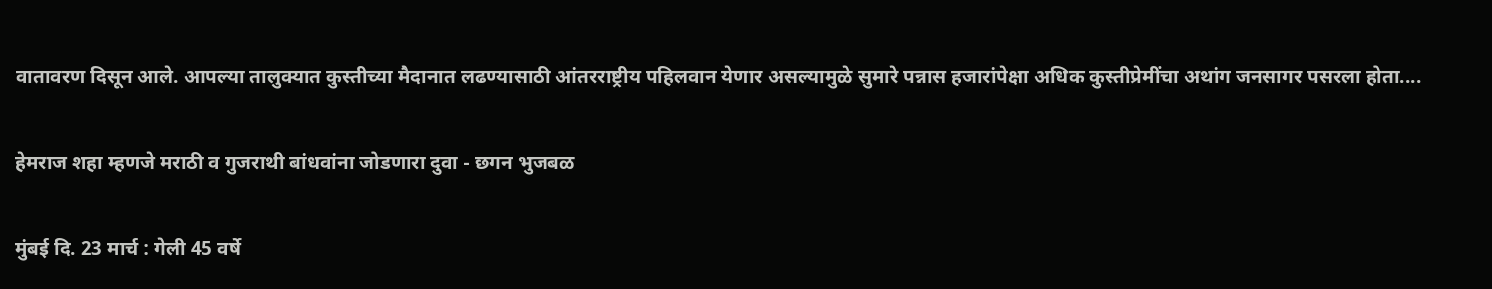वातावरण दिसून आले. आपल्या तालुक्यात कुस्तीच्या मैदानात लढण्यासाठी आंतरराष्ट्रीय पहिलवान येणार असल्यामुळे सुमारे पन्नास हजारांपेक्षा अधिक कुस्तीप्रेमींचा अथांग जनसागर पसरला होता....

हेमराज शहा म्हणजे मराठी व गुजराथी बांधवांना जोडणारा दुवा - छगन भुजबळ

मुंबई दि. 23 मार्च : गेली 45 वर्षे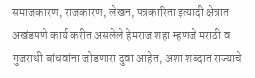समाजकारण, राजकारण, लेखन, पत्रकारिता इत्यादी क्षेत्रात अखंडपणे कार्य करीत असलेले हेमराज शहा म्हणजे मराठी व गुजराथी बांधवांना जोडणारा दुवा आहेत, अशा शब्दात राज्याचे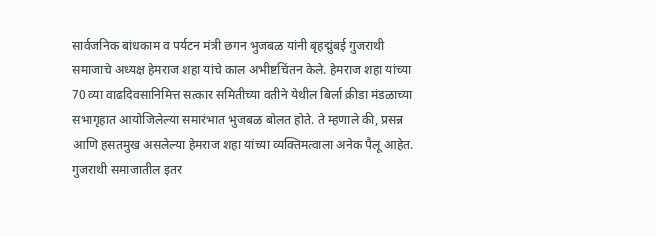सार्वजनिक बांधकाम व पर्यटन मंत्री छगन भुजबळ यांनी बृहद्मुंबई गुजराथी समाजाचे अध्यक्ष हेमराज शहा यांचे काल अभीष्टचिंतन केले. हेमराज शहा यांच्या 70 व्या वाढदिवसानिमित्त सत्कार समितीच्या वतीने येथील बिर्ला क्रीडा मंडळाच्या सभागृहात आयोजिलेल्या समारंभात भुजबळ बोलत होते. ते म्हणाले की, प्रसन्न आणि हसतमुख असलेल्या हेमराज शहा यांच्या व्यक्तिमत्वाला अनेक पैलू आहेत. गुजराथी समाजातील इतर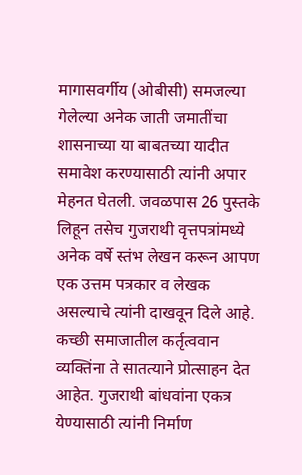मागासवर्गीय (ओबीसी) समजल्या गेलेल्या अनेक जाती जमातींचा शासनाच्या या बाबतच्या यादीत समावेश करण्यासाठी त्यांनी अपार मेहनत घेतली. जवळपास 26 पुस्तके लिहून तसेच गुजराथी वृत्तपत्रांमध्ये अनेक वर्षे स्तंभ लेखन करून आपण एक उत्तम पत्रकार व लेखक असल्याचे त्यांनी दाखवून दिले आहे. कच्छी समाजातील कर्तृत्ववान व्यक्तिंना ते सातत्याने प्रोत्साहन देत आहेत. गुजराथी बांधवांना एकत्र येण्यासाठी त्यांनी निर्माण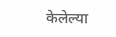केलेल्या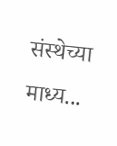संस्थेच्या माध्य...